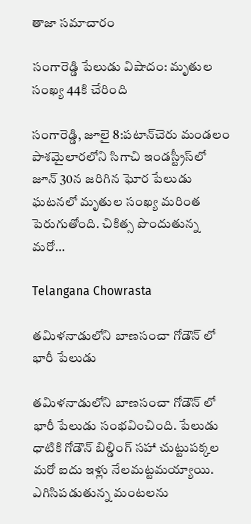తాజా సమాచారం

సంగారెడ్డి పేలుడు విషాదం: మృతుల సంఖ్య 44కి చేరింది

సంగారెడ్డి, జూలై 8:పటాన్‌చెరు మండలం పాశమైలారలోని సిగాచి ఇండస్ట్రీస్‌లో జూన్ 30న జరిగిన ఘోర పేలుడు ఘటనలో మృతుల సంఖ్య మరింత పెరుగుతోంది. చికిత్స పొందుతున్న మరో…

Telangana Chowrasta

తమిళనాడులోని బాణసంచా గోడౌన్ లో భారీ పేలుడు

తమిళనాడులోని బాణసంచా గోడౌన్ లో భారీ పేలుడు సంభవించింది. పేలుడు ధాటికి గోడౌన్ బిల్డింగ్ సహా చుట్టుపక్కల మరో ఐదు ఇళ్లు నేలమట్టమయ్యాయి. ఎగిసిపడుతున్న మంటలను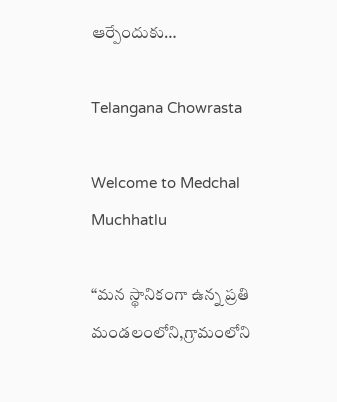ఆర్పేందుకు…

Telangana Chowrasta

Welcome to Medchal Muchhatlu

“మన స్థానికంగా ఉన్న ప్రతి మండలంలోని,గ్రామంలోని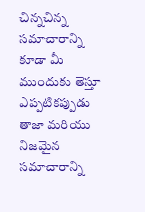చిన్నచిన్న సమాచారాన్ని కూడా మీ ముందుకు తెస్తూ ఎప్పటికప్పుడు తాజా మరియు నిజమైన సమాచారాన్ని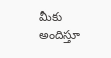మీకు అందిస్తూ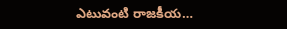ఎటువంటి రాజకీయ…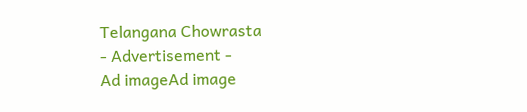Telangana Chowrasta
- Advertisement -
Ad imageAd image